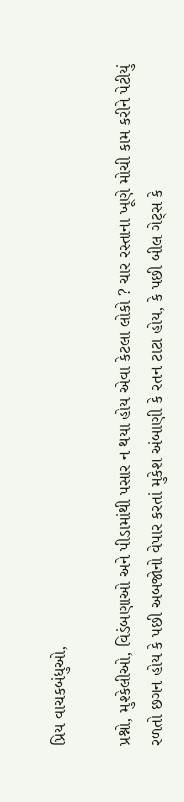પ્રિય વાચકબંધુઓ,

પ્રશ્નો, મુશ્કેલીઓ, વિડંબણાઓ અને પીડામાંથી પસાર ન થયા હોય એવા કેટલા લોકો ? ચાર રસ્તાના ખૂણે મોચી કામ કરીને પેટીયું રળતો છગન હોય કે પછી અબજોનો વેપાર કરતાં મુકેશ અંબાણી કે રતન ટાટા હોય, કે પછી બીલ ગેટ્સ કે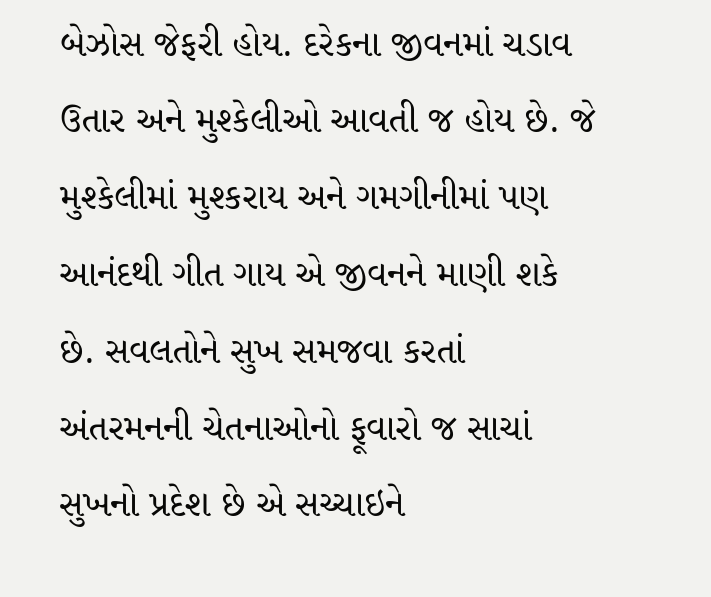બેઝોસ જેફરી હોય. દરેકના જીવનમાં ચડાવ ઉતાર અને મુશ્કેલીઓ આવતી જ હોય છે. જે મુશ્કેલીમાં મુશ્કરાય અને ગમગીનીમાં પણ આનંદથી ગીત ગાય એ જીવનને માણી શકે છે. સવલતોને સુખ સમજવા કરતાં અંતરમનની ચેતનાઓનો ફૂવારો જ સાચાં સુખનો પ્રદેશ છે એ સચ્ચાઇને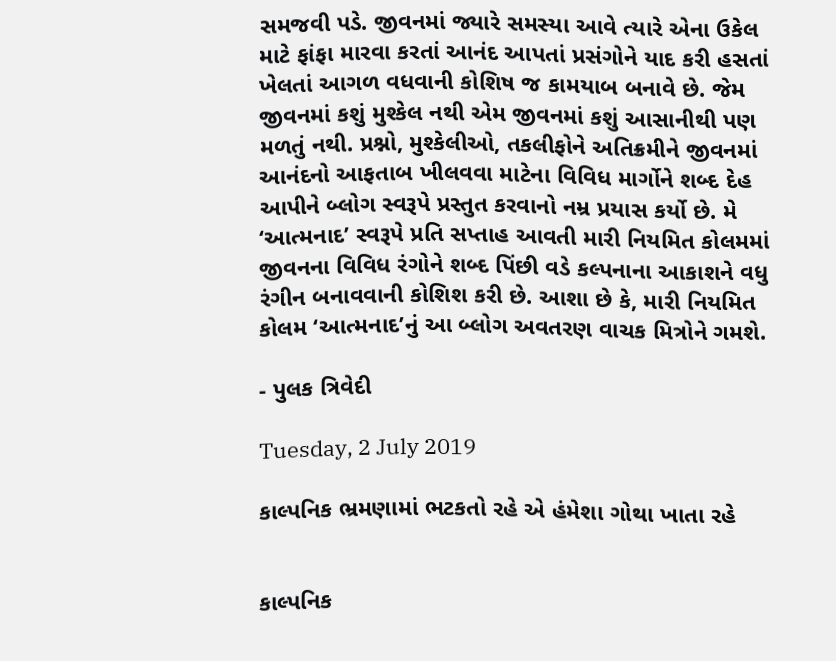સમજવી પડે. જીવનમાં જ્યારે સમસ્યા આવે ત્યારે એના ઉકેલ માટે ફાંફા મારવા કરતાં આનંદ આપતાં પ્રસંગોને યાદ કરી હસતાં ખેલતાં આગળ વધવાની કોશિષ જ કામયાબ બનાવે છે. જેમ જીવનમાં કશું મુશ્કેલ નથી એમ જીવનમાં કશું આસાનીથી પણ મળતું નથી. પ્રશ્નો, મુશ્કેલીઓ, તકલીફોને અતિક્રમીને જીવનમાં આનંદનો આફતાબ ખીલવવા માટેના વિવિધ માર્ગોને શબ્દ દેહ આપીને બ્લોગ સ્વરૂપે પ્રસ્તુત કરવાનો નમ્ર પ્રયાસ કર્યો છે. મે ‘આત્મનાદ’ સ્વરૂપે પ્રતિ સપ્તાહ આવતી મારી નિયમિત કોલમમાં જીવનના વિવિધ રંગોને શબ્દ પિંછી વડે કલ્પનાના આકાશને વધુ રંગીન બનાવવાની કોશિશ કરી છે. આશા છે કે, મારી નિયમિત કોલમ ‘આત્મનાદ’નું આ બ્લોગ અવતરણ વાચક મિત્રોને ગમશે.

- પુલક ત્રિવેદી

Tuesday, 2 July 2019

કાલ્પનિક ભ્રમણામાં ભટકતો રહે એ હંમેશા ગોથા ખાતા રહે


કાલ્પનિક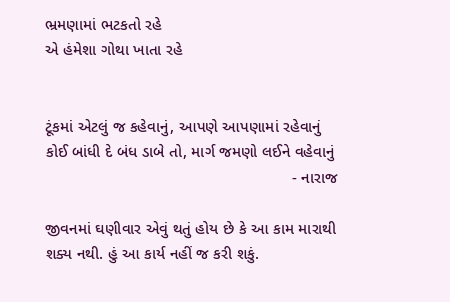ભ્રમણામાં ભટકતો રહે
એ હંમેશા ગોથા ખાતા રહે


ટૂંકમાં એટલું જ કહેવાનું, આપણે આપણામાં રહેવાનું
કોઈ બાંધી દે બંધ ડાબે તો, માર્ગ જમણો લઈને વહેવાનું
                                                       - નારાજ

જીવનમાં ઘણીવાર એવું થતું હોય છે કે આ કામ મારાથી શક્ય નથી. હું આ કાર્ય નહીં જ કરી શકું.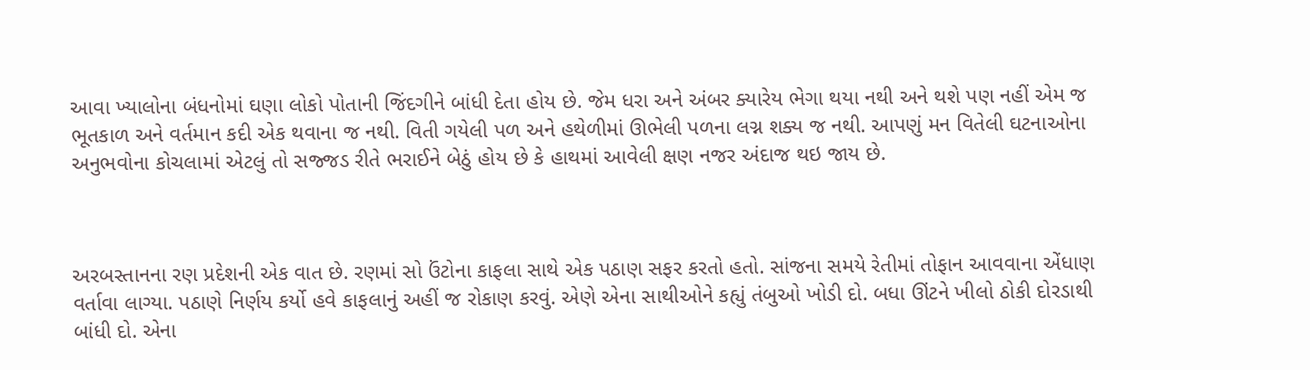આવા ખ્યાલોના બંધનોમાં ઘણા લોકો પોતાની જિંદગીને બાંધી દેતા હોય છે. જેમ ધરા અને અંબર ક્યારેય ભેગા થયા નથી અને થશે પણ નહીં એમ જ ભૂતકાળ અને વર્તમાન કદી એક થવાના જ નથી. વિતી ગયેલી પળ અને હથેળીમાં ઊભેલી પળના લગ્ન શક્ય જ નથી. આપણું મન વિતેલી ઘટનાઓના અનુભવોના કોચલામાં એટલું તો સજ્જડ રીતે ભરાઈને બેઠું હોય છે કે હાથમાં આવેલી ક્ષણ નજર અંદાજ થઇ જાય છે.



અરબસ્તાનના રણ પ્રદેશની એક વાત છે. રણમાં સો ઉંટોના કાફલા સાથે એક પઠાણ સફર કરતો હતો. સાંજના સમયે રેતીમાં તોફાન આવવાના એંધાણ વર્તાવા લાગ્યા. પઠાણે નિર્ણય કર્યો હવે કાફલાનું અહીં જ રોકાણ કરવું. એણે એના સાથીઓને કહ્યું તંબુઓ ખોડી દો. બધા ઊંટને ખીલો ઠોકી દોરડાથી બાંધી દો. એના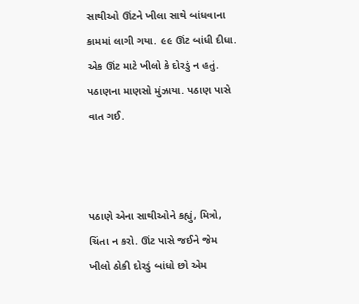સાથીઓ ઊંટને ખીલા સાથે બાંધવાના કામમાં લાગી ગયા. ૯૯ ઊંટ બાંધી દીધા. એક ઊંટ માટે ખીલો કે દોરડું ન હતું. પઠાણના માણસો મુંઝાયા. પઠાણ પાસે વાત ગઈ.



પઠાણે એના સાથીઓને કહ્યું, મિત્રો, ચિંતા ન કરો. ઊંટ પાસે જઈને જેમ ખીલો ઠોકી દોરડું બાંધો છો એમ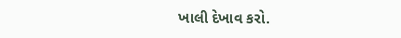ખાલી દેખાવ કરો.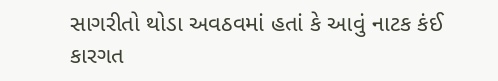સાગરીતો થોડા અવઠવમાં હતાં કે આવું નાટક કંઈ કારગત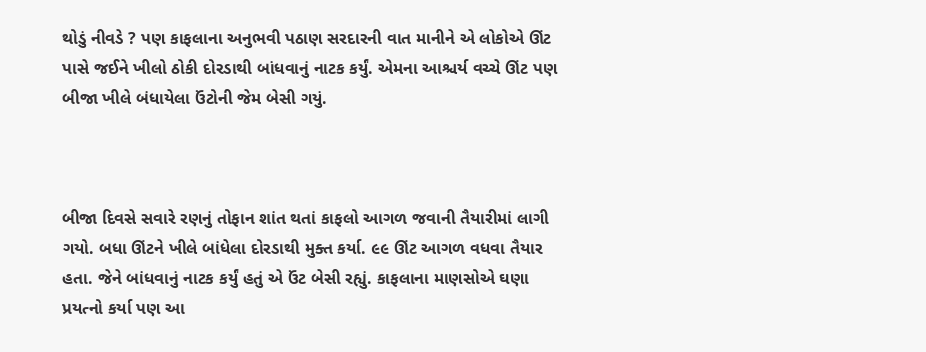થોડું નીવડે ? પણ કાફલાના અનુભવી પઠાણ સરદારની વાત માનીને એ લોકોએ ઊંટ પાસે જઈને ખીલો ઠોકી દોરડાથી બાંધવાનું નાટક કર્યું. એમના આશ્ચર્ય વચ્ચે ઊંટ પણ બીજા ખીલે બંધાયેલા ઉંટોની જેમ બેસી ગયું.



બીજા દિવસે સવારે રણનું તોફાન શાંત થતાં કાફલો આગળ જવાની તૈયારીમાં લાગી ગયો. બધા ઊંટને ખીલે બાંધેલા દોરડાથી મુક્ત કર્યા. ૯૯ ઊંટ આગળ વધવા તૈયાર હતા. જેને બાંધવાનું નાટક કર્યું હતું એ ઉંટ બેસી રહ્યું. કાફલાના માણસોએ ઘણા પ્રયત્નો કર્યા પણ આ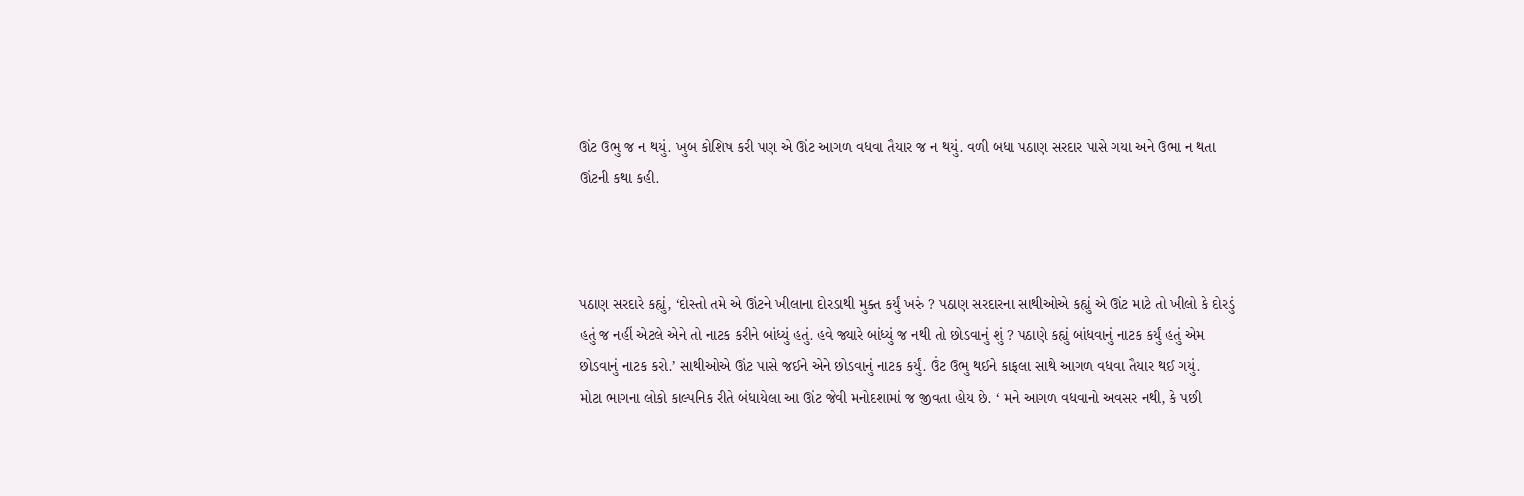ઊંટ ઉભુ જ ન થયું. ખુબ કોશિષ કરી પણ એ ઊંટ આગળ વધવા તૈયાર જ ન થયું. વળી બધા પઠાણ સરદાર પાસે ગયા અને ઉભા ન થતા ઊંટની કથા કહી.



પઠાણ સરદારે કહ્યું, ‘દોસ્તો તમે એ ઊંટને ખીલાના દોરડાથી મુક્ત કર્યું ખરું ? પઠાણ સરદારના સાથીઓએ કહ્યું એ ઊંટ માટે તો ખીલો કે દોરડું હતું જ નહીં એટલે એને તો નાટક કરીને બાંધ્યું હતું. હવે જ્યારે બાંધ્યું જ નથી તો છોડવાનું શું ? પઠાણે કહ્યું બાંધવાનું નાટક કર્યું હતું એમ છોડવાનું નાટક કરો.’ સાથીઓએ ઊંટ પાસે જઈને એને છોડવાનું નાટક કર્યું. ઉંટ ઉભુ થઈને કાફલા સાથે આગળ વધવા તૈયાર થઈ ગયું.
મોટા ભાગના લોકો કાલ્પનિક રીતે બંધાયેલા આ ઊંટ જેવી મનોદશામાં જ જીવતા હોય છે. ‘ મને આગળ વધવાનો અવસર નથી, કે પછી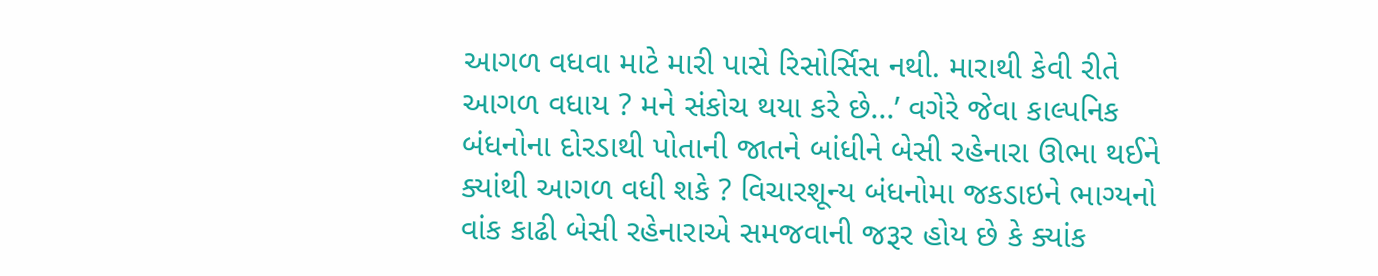આગળ વધવા માટે મારી પાસે રિસોર્સિસ નથી. મારાથી કેવી રીતે આગળ વધાય ? મને સંકોચ થયા કરે છે...’ વગેરે જેવા કાલ્પનિક બંધનોના દોરડાથી પોતાની જાતને બાંધીને બેસી રહેનારા ઊભા થઈને ક્યાંથી આગળ વધી શકે ? વિચારશૂન્ય બંધનોમા જકડાઇને ભાગ્યનો વાંક કાઢી બેસી રહેનારાએ સમજવાની જરૂર હોય છે કે ક્યાંક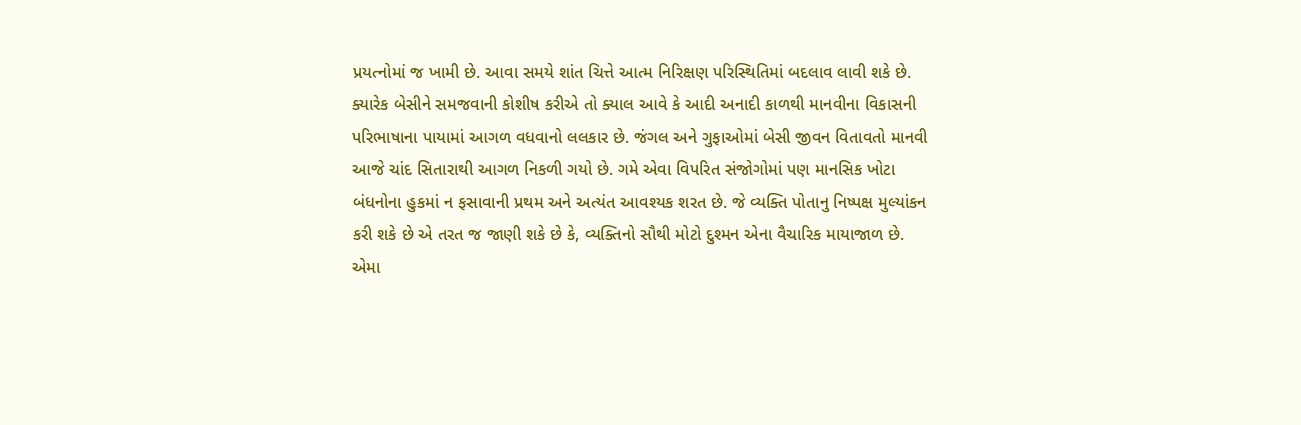પ્રયત્નોમાં જ ખામી છે. આવા સમયે શાંત ચિત્તે આત્મ નિરિક્ષણ પરિસ્થિતિમાં બદલાવ લાવી શકે છે.
ક્યારેક બેસીને સમજવાની કોશીષ કરીએ તો ક્યાલ આવે કે આદી અનાદી કાળથી માનવીના વિકાસની પરિભાષાના પાયામાં આગળ વધવાનો લલકાર છે. જંગલ અને ગુફાઓમાં બેસી જીવન વિતાવતો માનવી આજે ચાંદ સિતારાથી આગળ નિકળી ગયો છે. ગમે એવા વિપરિત સંજોગોમાં પણ માનસિક ખોટા બંધનોના હુકમાં ન ફસાવાની પ્રથમ અને અત્યંત આવશ્યક શરત છે. જે વ્યક્તિ પોતાનુ નિષ્પક્ષ મુલ્યાંકન કરી શકે છે એ તરત જ જાણી શકે છે કે, વ્યક્તિનો સૌથી મોટો દુશ્મન એના વૈચારિક માયાજાળ છે. એમા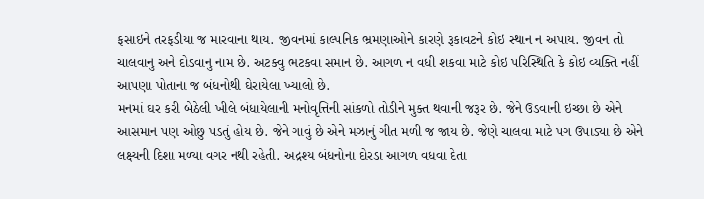ફસાઇને તરફડીયા જ મારવાના થાય. જીવનમાં કાલ્પનિક ભ્રમણાઓને કારણે રૂકાવટને કોઇ સ્થાન ન અપાય. જીવન તો ચાલવાનુ અને દોડવાનુ નામ છે. અટક્વુ ભટકવા સમાન છે. આગળ ન વધી શકવા માટે કોઇ પરિસ્થિતિ કે કોઇ વ્યક્તિ નહીં આપણા પોતાના જ બંધનોથી ઘેરાયેલા ખ્યાલો છે.
મનમાં ઘર કરી બેઠેલી ખીલે બંધાયેલાની મનોવૃત્તિની સાંકળો તોડીને મુક્ત થવાની જરૂર છે. જેને ઉડવાની ઇચ્છા છે એને આસમાન પણ ઓછુ પડતું હોય છે. જેને ગાવું છે એને મઝાનું ગીત મળી જ જાય છે. જેણે ચાલવા માટે પગ ઉપાડ્યા છે એને લક્ષ્યની દિશા મળ્યા વગર નથી રહેતી. અદ્રશ્ય બંધનોના દોરડા આગળ વધવા દેતા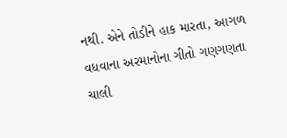નથી. એને તોડીને હાક મારતા, આગળ વધવાના અરમાનોના ગીતો ગણગણતા ચાલી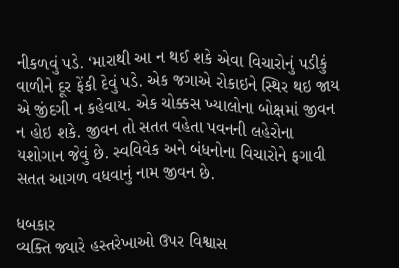નીકળવું પડે. ‘મારાથી આ ન થઈ શકે એવા વિચારોનું પડીકું વાળીને દૂર ફેંકી દેવું પડે. એક જગાએ રોકાઇને સ્થિર થઇ જાય એ જીંદગી ન કહેવાય. એક ચોક્કસ ખ્યાલોના બોક્ષમાં જીવન ન હોઇ શકે. જીવન તો સતત વહેતા પવનની લહેરોના યશોગાન જેવું છે. સ્વવિવેક અને બંધનોના વિચારોને ફગાવી સતત આગળ વધવાનું નામ જીવન છે.

ધબકાર
વ્યક્તિ જ્યારે હસ્તરેખાઓ ઉપર વિશ્વાસ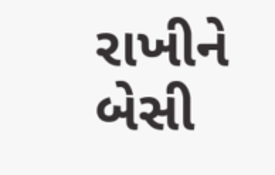રાખીને બેસી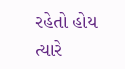રહેતો હોય ત્યારે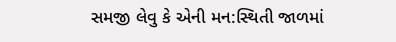સમજી લેવુ કે એની મન:સ્થિતી જાળમાં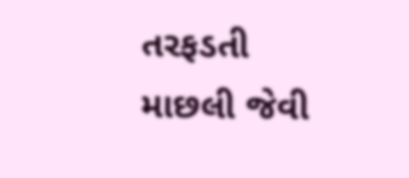તરફડતી માછલી જેવી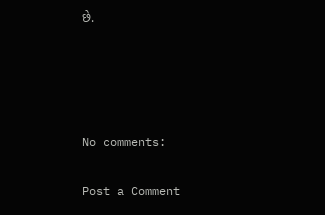છે.




No comments:

Post a Comment